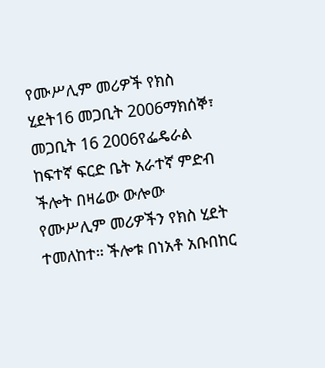የሙሥሊም መሪዎች የክስ ሂደት16 መጋቢት 2006ማክሰኞ፣ መጋቢት 16 2006የፌዴራል ከፍተኛ ፍርድ ቤት አራተኛ ምድብ ችሎት በዛሬው ውሎው የሙሥሊም መሪዎችን የክስ ሂደት ተመለከተ። ችሎቱ በነአቶ አቡበከር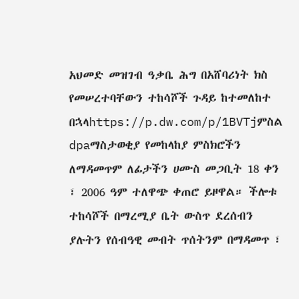አህመድ መዝገብ ዓቃቤ ሕግ በአሸባሪነት ክስ የመሠረተባቸውን ተከሳሾች ጉዳይ ከተመለከተ በኋላhttps://p.dw.com/p/1BVTjምስል dpaማስታወቂያ የመከላከያ ምስክሮችን ለማዳመጥም ለፊታችን ሀሙስ መጋቢት 18 ቀን ፣ 2006 ዓም ተለዋጭ ቀጠሮ ይዞዋል። ችሎቱ ተከሳሾች በማረሚያ ቤት ውስጥ ደረሰብን ያሉትን የሰብዓዊ መብት ጥሰትንም በማዳመጥ ፣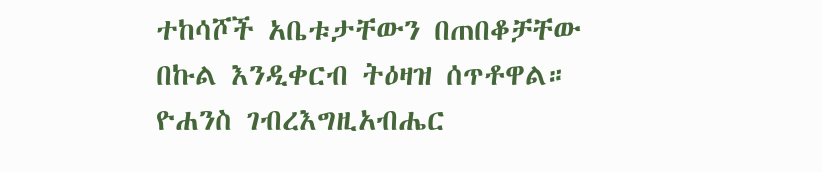ተከሳሾች አቤቱታቸውን በጠበቆቻቸው በኩል እንዲቀርብ ትዕዛዝ ሰጥቶዋል። ዮሐንስ ገብረእግዚአብሔር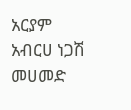አርያም አብርሀ ነጋሽ መሀመድ